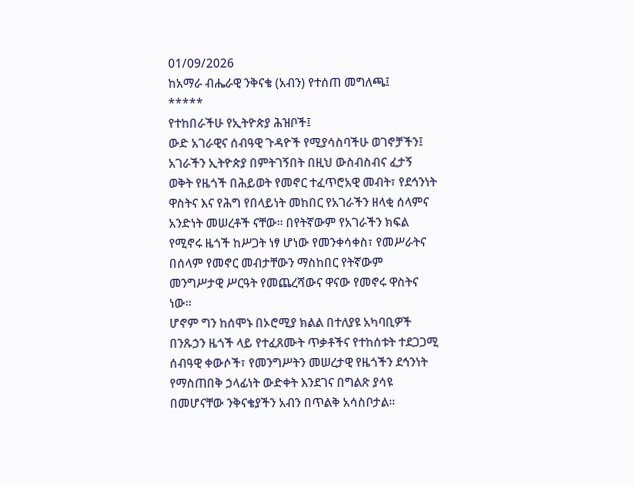01/09/2026
ከአማራ ብሔራዊ ንቅናቄ (አብን) የተሰጠ መግለጫ፤
*****
የተከበራችሁ የኢትዮጵያ ሕዝቦች፤
ውድ አገራዊና ሰብዓዊ ጉዳዮች የሚያሳስባችሁ ወገኖቻችን፤
አገራችን ኢትዮጵያ በምትገኝበት በዚህ ውስብስብና ፈታኝ ወቅት የዜጎች በሕይወት የመኖር ተፈጥሮአዊ መብት፣ የደኅንነት ዋስትና እና የሕግ የበላይነት መከበር የአገራችን ዘላቂ ሰላምና አንድነት መሠረቶች ናቸው። በየትኛውም የአገራችን ክፍል የሚኖሩ ዜጎች ከሥጋት ነፃ ሆነው የመንቀሳቀስ፣ የመሥራትና በሰላም የመኖር መብታቸውን ማስከበር የትኛውም መንግሥታዊ ሥርዓት የመጨረሻውና ዋናው የመኖሩ ዋስትና ነው።
ሆኖም ግን ከሰሞኑ በኦሮሚያ ክልል በተለያዩ አካባቢዎች በንጹኃን ዜጎች ላይ የተፈጸሙት ጥቃቶችና የተከሰቱት ተደጋጋሚ ሰብዓዊ ቀውሶች፣ የመንግሥትን መሠረታዊ የዜጎችን ደኅንነት የማስጠበቅ ኃላፊነት ውድቀት እንደገና በግልጽ ያሳዩ በመሆናቸው ንቅናቄያችን አብን በጥልቅ አሳስቦታል።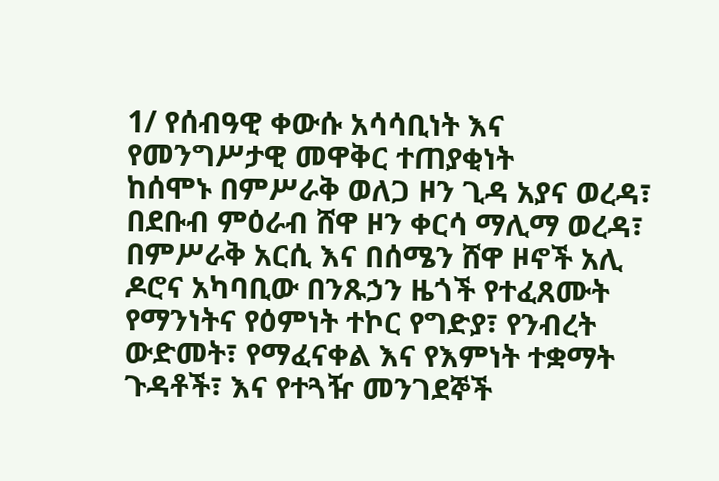1/ የሰብዓዊ ቀውሱ አሳሳቢነት እና የመንግሥታዊ መዋቅር ተጠያቂነት
ከሰሞኑ በምሥራቅ ወለጋ ዞን ጊዳ አያና ወረዳ፣ በደቡብ ምዕራብ ሸዋ ዞን ቀርሳ ማሊማ ወረዳ፣ በምሥራቅ አርሲ እና በሰሜን ሸዋ ዞኖች አሊ ዶሮና አካባቢው በንጹኃን ዜጎች የተፈጸሙት የማንነትና የዕምነት ተኮር የግድያ፣ የንብረት ውድመት፣ የማፈናቀል እና የእምነት ተቋማት ጉዳቶች፣ እና የተጓዥ መንገደኞች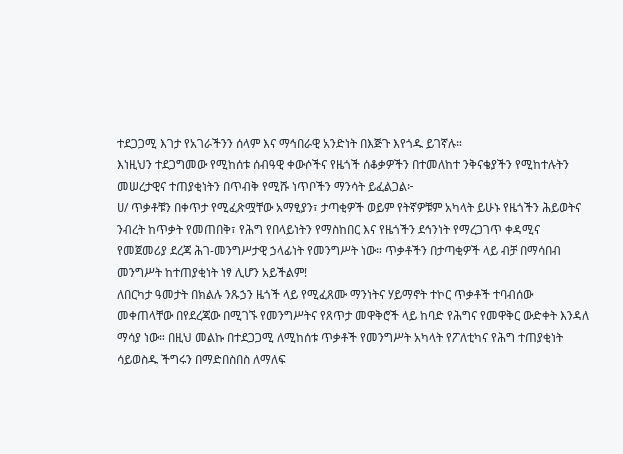ተደጋጋሚ እገታ የአገራችንን ሰላም እና ማኅበራዊ አንድነት በእጅጉ እየጎዱ ይገኛሉ።
እነዚህን ተደጋግመው የሚከሰቱ ሰብዓዊ ቀውሶችና የዜጎች ሰቆቃዎችን በተመለከተ ንቅናቄያችን የሚከተሉትን መሠረታዊና ተጠያቂነትን በጥብቅ የሚሹ ነጥቦችን ማንሳት ይፈልጋል፦
ሀ/ ጥቃቶቹን በቀጥታ የሚፈጽሟቸው አማፂያን፣ ታጣቂዎች ወይም የትኛዎቹም አካላት ይሁኑ የዜጎችን ሕይወትና ንብረት ከጥቃት የመጠበቅ፣ የሕግ የበላይነትን የማስከበር እና የዜጎችን ደኅንነት የማረጋገጥ ቀዳሚና የመጀመሪያ ደረጃ ሕገ-መንግሥታዊ ኃላፊነት የመንግሥት ነው። ጥቃቶችን በታጣቂዎች ላይ ብቻ በማሳበብ መንግሥት ከተጠያቂነት ነፃ ሊሆን አይችልም!
ለበርካታ ዓመታት በክልሉ ንጹኃን ዜጎች ላይ የሚፈጸሙ ማንነትና ሃይማኖት ተኮር ጥቃቶች ተባብሰው መቀጠላቸው በየደረጃው በሚገኙ የመንግሥትና የጸጥታ መዋቅሮች ላይ ከባድ የሕግና የመዋቅር ውድቀት እንዳለ ማሳያ ነው። በዚህ መልኩ በተደጋጋሚ ለሚከሰቱ ጥቃቶች የመንግሥት አካላት የፖለቲካና የሕግ ተጠያቂነት ሳይወስዱ ችግሩን በማድበስበስ ለማለፍ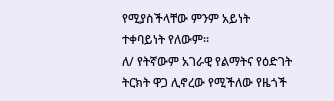የሚያስችላቸው ምንም አይነት ተቀባይነት የለውም።
ለ/ የትኛውም አገራዊ የልማትና የዕድገት ትርክት ዋጋ ሊኖረው የሚችለው የዜጎች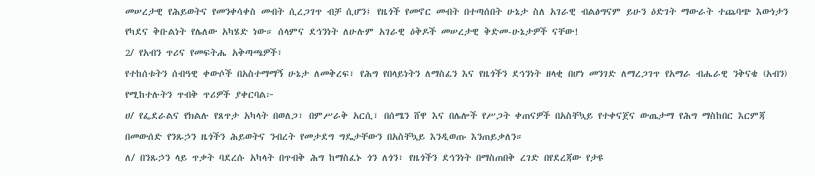መሠረታዊ የሕይወትና የመንቀሳቀስ መብት ሲረጋገጥ ብቻ ሲሆን፤ የዜጎች የመኖር መብት በተጣሰበት ሁኔታ ስለ አገራዊ ብልፅግናም ይሁን ዕድገት ማውራት ተጨባጭ እውነታን የካደና ቅቡልነት የሌለው አካሄድ ነው። ሰላምና ደኅንነት ለሁሉም አገራዊ ዕቅዶች መሠረታዊ ቅድመ-ሁኔታዎች ናቸው!
2/ የአብን ጥሪና የመፍትሔ አቅጣጫዎች፣
የተከሰቱትን ሰብዓዊ ቀውሶች በአስተማማኝ ሁኔታ ለመቅረፍ፣ የሕግ የበላይነትን ለማስፈን እና የዜጎችን ደኅንነት ዘላቂ በሆነ መንገድ ለማረጋገጥ የአማራ ብሔራዊ ንቅናቄ (አብን) የሚከተሉትን ጥብቅ ጥሪዎች ያቀርባል፦
ሀ/ የፌደራልና የክልሉ የጸጥታ አካላት በወለጋ፣ በምሥራቅ አርሲ፣ በሰሜን ሸዋ እና በሌሎች የሥጋት ቀጠናዎች በአስቸኳይ የተቀናጀና ውጤታማ የሕግ ማስከበር እርምጃ በመውሰድ የንጹኃን ዜጎችን ሕይወትና ንብረት የመታደግ ግዴታቸውን በአስቸኳይ እንዲወጡ እንጠይቃለን።
ለ/ በንጹኃን ላይ ጥቃት ባደረሱ አካላት በጥብቅ ሕግ ከማስፈኑ ጎን ለጎን፣ የዜጎችን ደኅንነት በማስጠበቅ ረገድ በየደረጃው የታዩ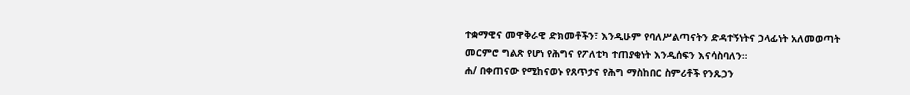ተቋማዊና መዋቅራዊ ድክመቶችን፣ እንዲሁም የባለሥልጣናትን ድዳተኝነትና ኃላፊነት አለመወጣት መርምሮ ግልጽ የሆነ የሕግና የፖለቲካ ተጠያቂነት እንዲሰፍን እናሳስባለን።
ሐ/ በቀጠናው የሚከናወኑ የጸጥታና የሕግ ማስከበር ስምሪቶች የንጹኃን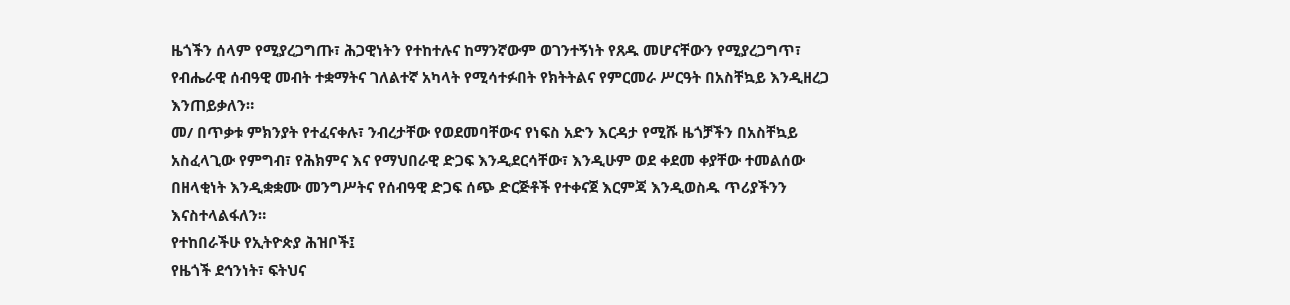ዜጎችን ሰላም የሚያረጋግጡ፣ ሕጋዊነትን የተከተሉና ከማንኛውም ወገንተኝነት የጸዱ መሆናቸውን የሚያረጋግጥ፣ የብሔራዊ ሰብዓዊ መብት ተቋማትና ገለልተኛ አካላት የሚሳተፉበት የክትትልና የምርመራ ሥርዓት በአስቸኳይ እንዲዘረጋ እንጠይቃለን።
መ/ በጥቃቱ ምክንያት የተፈናቀሉ፣ ንብረታቸው የወደመባቸውና የነፍስ አድን እርዳታ የሚሹ ዜጎቻችን በአስቸኳይ አስፈላጊው የምግብ፣ የሕክምና እና የማህበራዊ ድጋፍ እንዲደርሳቸው፣ እንዲሁም ወደ ቀደመ ቀያቸው ተመልሰው በዘላቂነት እንዲቋቋሙ መንግሥትና የሰብዓዊ ድጋፍ ሰጭ ድርጅቶች የተቀናጀ እርምጃ እንዲወስዱ ጥሪያችንን እናስተላልፋለን።
የተከበራችሁ የኢትዮጵያ ሕዝቦች፤
የዜጎች ደኅንነት፣ ፍትህና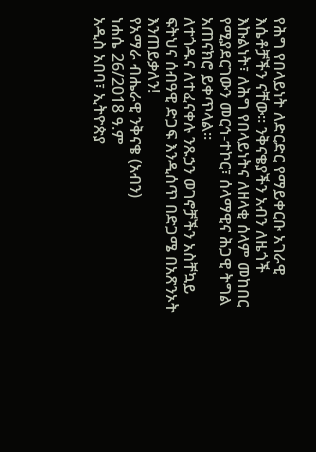የሕግ የበላይነት ለድርድር የማይቀርቡ አገራዊ እሴቶቻችን ናቸው። ንቅናቄያችን አብን ለዜጎች እኩልነት፣ ለሕግ የበላይነትና ለዘላቂ ሰላም መከበር የሚያደርገውን መርኅ-ተኮር፣ ሰላማዊና ሕጋዊ ትግል አጠናክሮ ይቀጥላል።
ለተጎዱና ለተፈናቀሉ ንጹኃን ወገኖቻችን አስቸኳይ ፍትህና ሰብዓዊ ድጋፍ እንዲሰጥ በድጋሜ በአጽንኦት እንጠይቃለን!
የአማራ ብሔራዊ ንቅናቄ (አብን)
ነሐሴ 26/2018 ዓ.ም
አዲስ አበባ፣ ኢትዮጵያ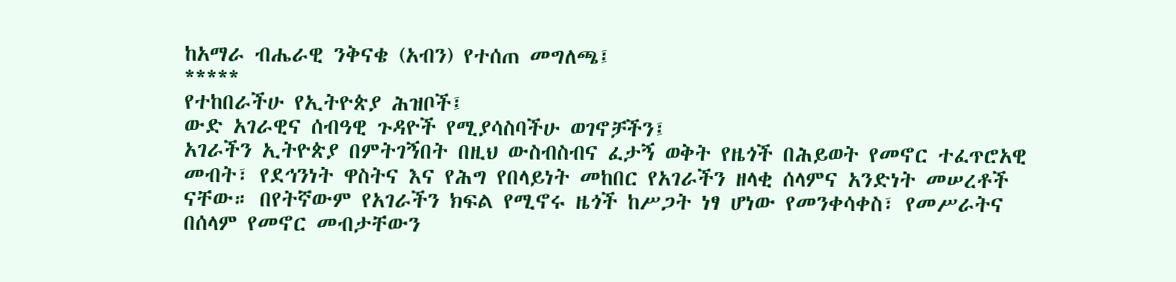ከአማራ ብሔራዊ ንቅናቄ (አብን) የተሰጠ መግለጫ፤
*****
የተከበራችሁ የኢትዮጵያ ሕዝቦች፤
ውድ አገራዊና ሰብዓዊ ጉዳዮች የሚያሳስባችሁ ወገኖቻችን፤
አገራችን ኢትዮጵያ በምትገኝበት በዚህ ውስብስብና ፈታኝ ወቅት የዜጎች በሕይወት የመኖር ተፈጥሮአዊ መብት፣ የደኅንነት ዋስትና እና የሕግ የበላይነት መከበር የአገራችን ዘላቂ ሰላምና አንድነት መሠረቶች ናቸው። በየትኛውም የአገራችን ክፍል የሚኖሩ ዜጎች ከሥጋት ነፃ ሆነው የመንቀሳቀስ፣ የመሥራትና በሰላም የመኖር መብታቸውን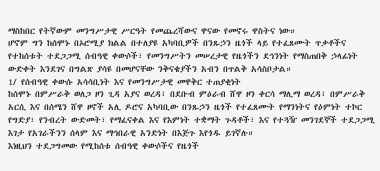ማስከበር የትኛውም መንግሥታዊ ሥርዓት የመጨረሻውና ዋናው የመኖሩ ዋስትና ነው።
ሆኖም ግን ከሰሞኑ በኦሮሚያ ክልል በተለያዩ አካባቢዎች በንጹኃን ዜጎች ላይ የተፈጸሙት ጥቃቶችና የተከሰቱት ተደጋጋሚ ሰብዓዊ ቀውሶች፣ የመንግሥትን መሠረታዊ የዜጎችን ደኅንነት የማስጠበቅ ኃላፊነት ውድቀት እንደገና በግልጽ ያሳዩ በመሆናቸው ንቅናቄያችን አብን በጥልቅ አሳስቦታል።
1/ የሰብዓዊ ቀውሱ አሳሳቢነት እና የመንግሥታዊ መዋቅር ተጠያቂነት
ከሰሞኑ በምሥራቅ ወለጋ ዞን ጊዳ አያና ወረዳ፣ በደቡብ ምዕራብ ሸዋ ዞን ቀርሳ ማሊማ ወረዳ፣ በምሥራቅ አርሲ እና በሰሜን ሸዋ ዞኖች አሊ ዶሮና አካባቢው በንጹኃን ዜጎች የተፈጸሙት የማንነትና የዕምነት ተኮር የግድያ፣ የንብረት ውድመት፣ የማፈናቀል እና የእምነት ተቋማት ጉዳቶች፣ እና የተጓዥ መንገደኞች ተደጋጋሚ እገታ የአገራችንን ሰላም እና ማኅበራዊ አንድነት በእጅጉ እየጎዱ ይገኛሉ።
እነዚህን ተደጋግመው የሚከሰቱ ሰብዓዊ ቀውሶችና የዜጎች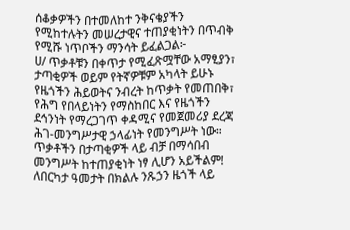ሰቆቃዎችን በተመለከተ ንቅናቄያችን የሚከተሉትን መሠረታዊና ተጠያቂነትን በጥብቅ የሚሹ ነጥቦችን ማንሳት ይፈልጋል፦
ሀ/ ጥቃቶቹን በቀጥታ የሚፈጽሟቸው አማፂያን፣ ታጣቂዎች ወይም የትኛዎቹም አካላት ይሁኑ የዜጎችን ሕይወትና ንብረት ከጥቃት የመጠበቅ፣ የሕግ የበላይነትን የማስከበር እና የዜጎችን ደኅንነት የማረጋገጥ ቀዳሚና የመጀመሪያ ደረጃ ሕገ-መንግሥታዊ ኃላፊነት የመንግሥት ነው። ጥቃቶችን በታጣቂዎች ላይ ብቻ በማሳበብ መንግሥት ከተጠያቂነት ነፃ ሊሆን አይችልም!
ለበርካታ ዓመታት በክልሉ ንጹኃን ዜጎች ላይ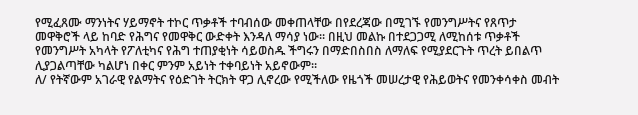የሚፈጸሙ ማንነትና ሃይማኖት ተኮር ጥቃቶች ተባብሰው መቀጠላቸው በየደረጃው በሚገኙ የመንግሥትና የጸጥታ መዋቅሮች ላይ ከባድ የሕግና የመዋቅር ውድቀት እንዳለ ማሳያ ነው። በዚህ መልኩ በተደጋጋሚ ለሚከሰቱ ጥቃቶች የመንግሥት አካላት የፖለቲካና የሕግ ተጠያቂነት ሳይወስዱ ችግሩን በማድበስበስ ለማለፍ የሚያደርጉት ጥረት ይበልጥ ሊያጋልጣቸው ካልሆነ በቀር ምንም አይነት ተቀባይነት አይኖውም።
ለ/ የትኛውም አገራዊ የልማትና የዕድገት ትርክት ዋጋ ሊኖረው የሚችለው የዜጎች መሠረታዊ የሕይወትና የመንቀሳቀስ መብት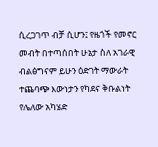ሲረጋገጥ ብቻ ሲሆን፤ የዜጎች የመኖር መብት በተጣሰበት ሁኔታ ስለ አገራዊ ብልፅግናም ይሁን ዕድገት ማውራት ተጨባጭ እውነታን የካደና ቅቡልነት የሌለው አካሄድ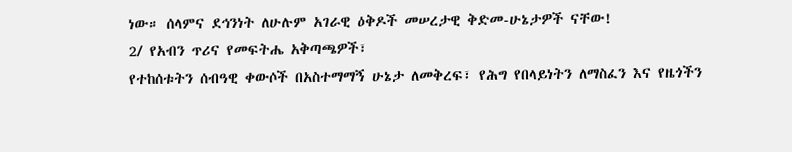ነው። ሰላምና ደኅንነት ለሁሉም አገራዊ ዕቅዶች መሠረታዊ ቅድመ-ሁኔታዎች ናቸው!
2/ የአብን ጥሪና የመፍትሔ አቅጣጫዎች፣
የተከሰቱትን ሰብዓዊ ቀውሶች በአስተማማኝ ሁኔታ ለመቅረፍ፣ የሕግ የበላይነትን ለማስፈን እና የዜጎችን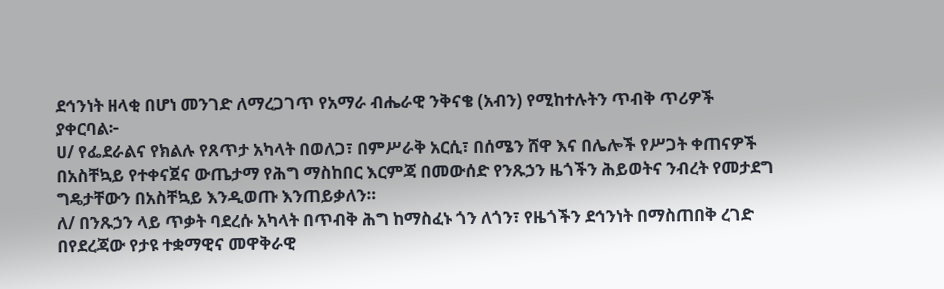ደኅንነት ዘላቂ በሆነ መንገድ ለማረጋገጥ የአማራ ብሔራዊ ንቅናቄ (አብን) የሚከተሉትን ጥብቅ ጥሪዎች ያቀርባል፦
ሀ/ የፌደራልና የክልሉ የጸጥታ አካላት በወለጋ፣ በምሥራቅ አርሲ፣ በሰሜን ሸዋ እና በሌሎች የሥጋት ቀጠናዎች በአስቸኳይ የተቀናጀና ውጤታማ የሕግ ማስከበር እርምጃ በመውሰድ የንጹኃን ዜጎችን ሕይወትና ንብረት የመታደግ ግዴታቸውን በአስቸኳይ እንዲወጡ እንጠይቃለን።
ለ/ በንጹኃን ላይ ጥቃት ባደረሱ አካላት በጥብቅ ሕግ ከማስፈኑ ጎን ለጎን፣ የዜጎችን ደኅንነት በማስጠበቅ ረገድ በየደረጃው የታዩ ተቋማዊና መዋቅራዊ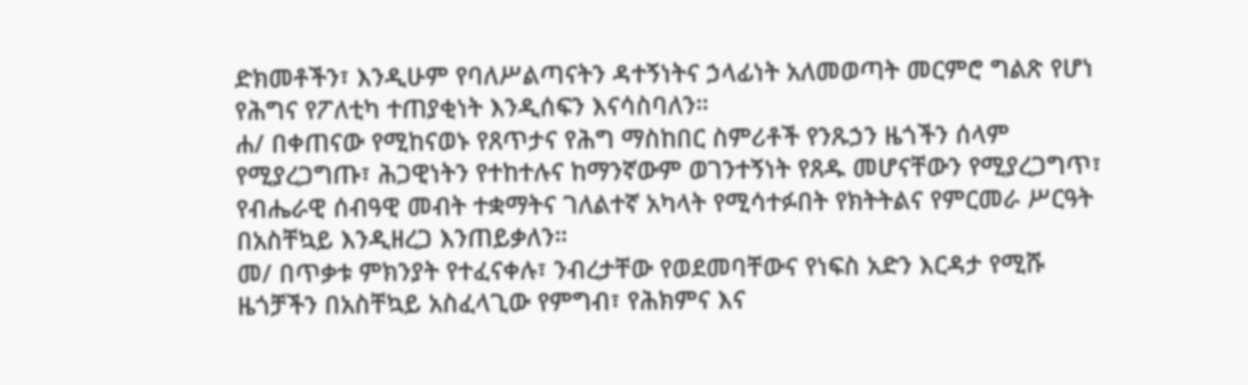ድክመቶችን፣ እንዲሁም የባለሥልጣናትን ዳተኝነትና ኃላፊነት አለመወጣት መርምሮ ግልጽ የሆነ የሕግና የፖለቲካ ተጠያቂነት እንዲሰፍን እናሳስባለን።
ሐ/ በቀጠናው የሚከናወኑ የጸጥታና የሕግ ማስከበር ስምሪቶች የንጹኃን ዜጎችን ሰላም የሚያረጋግጡ፣ ሕጋዊነትን የተከተሉና ከማንኛውም ወገንተኝነት የጸዱ መሆናቸውን የሚያረጋግጥ፣ የብሔራዊ ሰብዓዊ መብት ተቋማትና ገለልተኛ አካላት የሚሳተፉበት የክትትልና የምርመራ ሥርዓት በአስቸኳይ እንዲዘረጋ እንጠይቃለን።
መ/ በጥቃቱ ምክንያት የተፈናቀሉ፣ ንብረታቸው የወደመባቸውና የነፍስ አድን እርዳታ የሚሹ ዜጎቻችን በአስቸኳይ አስፈላጊው የምግብ፣ የሕክምና እና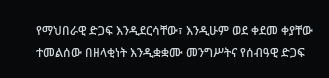የማህበራዊ ድጋፍ እንዲደርሳቸው፣ እንዲሁም ወደ ቀደመ ቀያቸው ተመልሰው በዘላቂነት እንዲቋቋሙ መንግሥትና የሰብዓዊ ድጋፍ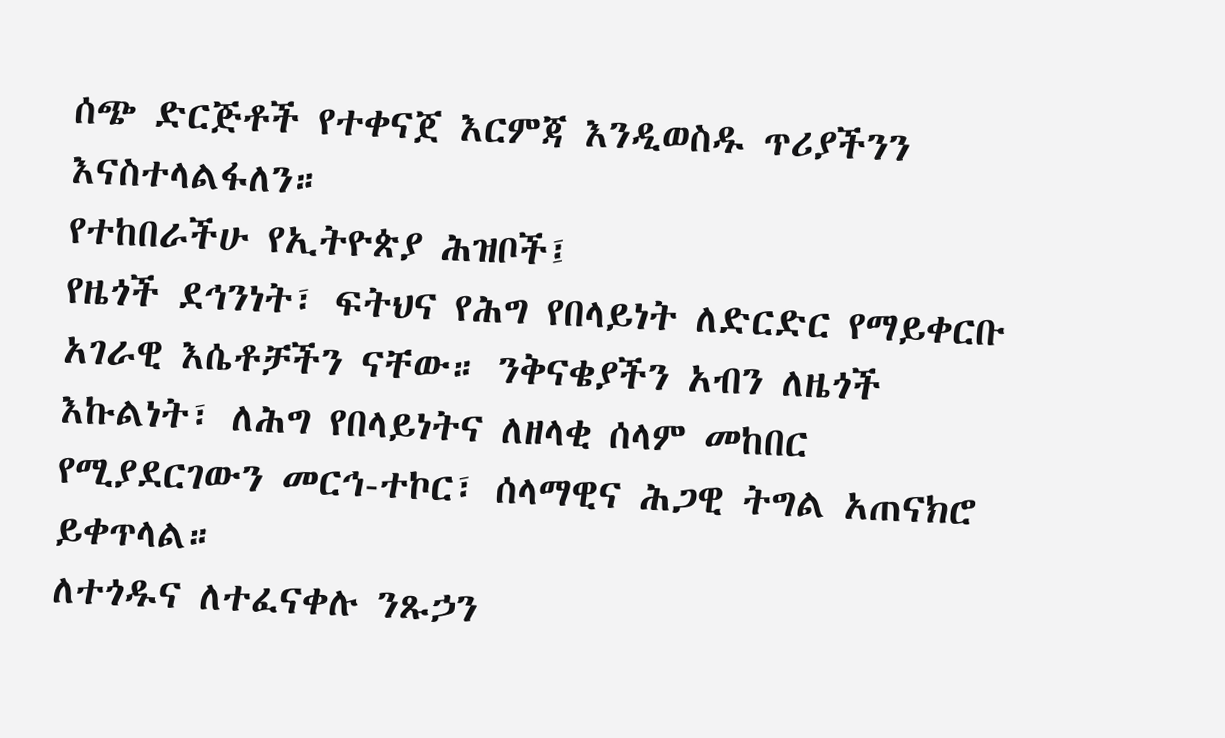ሰጭ ድርጅቶች የተቀናጀ እርምጃ እንዲወስዱ ጥሪያችንን እናስተላልፋለን።
የተከበራችሁ የኢትዮጵያ ሕዝቦች፤
የዜጎች ደኅንነት፣ ፍትህና የሕግ የበላይነት ለድርድር የማይቀርቡ አገራዊ እሴቶቻችን ናቸው። ንቅናቄያችን አብን ለዜጎች እኩልነት፣ ለሕግ የበላይነትና ለዘላቂ ሰላም መከበር የሚያደርገውን መርኅ-ተኮር፣ ሰላማዊና ሕጋዊ ትግል አጠናክሮ ይቀጥላል።
ለተጎዱና ለተፈናቀሉ ንጹኃን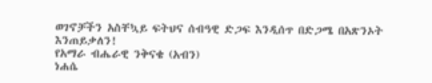ወገኖቻችን አስቸኳይ ፍትህና ሰብዓዊ ድጋፍ እንዲሰጥ በድጋሜ በአጽንኦት እንጠይቃለን!
የአማራ ብሔራዊ ንቅናቄ (አብን)
ነሐሴ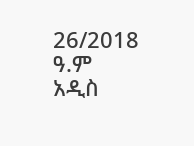26/2018 ዓ.ም
አዲስ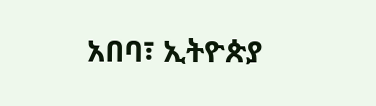አበባ፣ ኢትዮጵያ